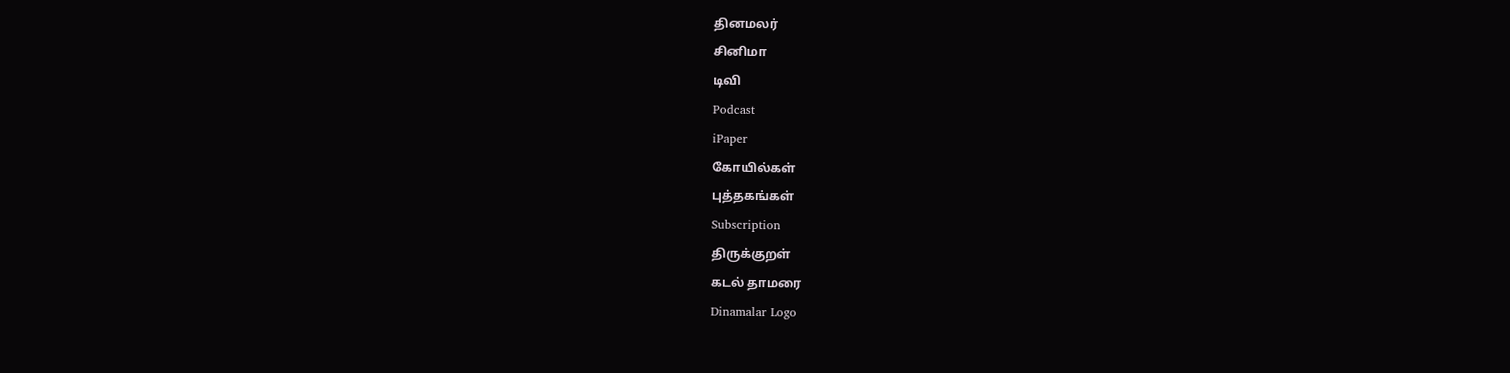தினமலர்
சினிமா
டிவி
Podcast
iPaper
கோயில்கள்
புத்தகங்கள்
Subscription
திருக்குறள்
கடல் தாமரை
Dinamalar Logo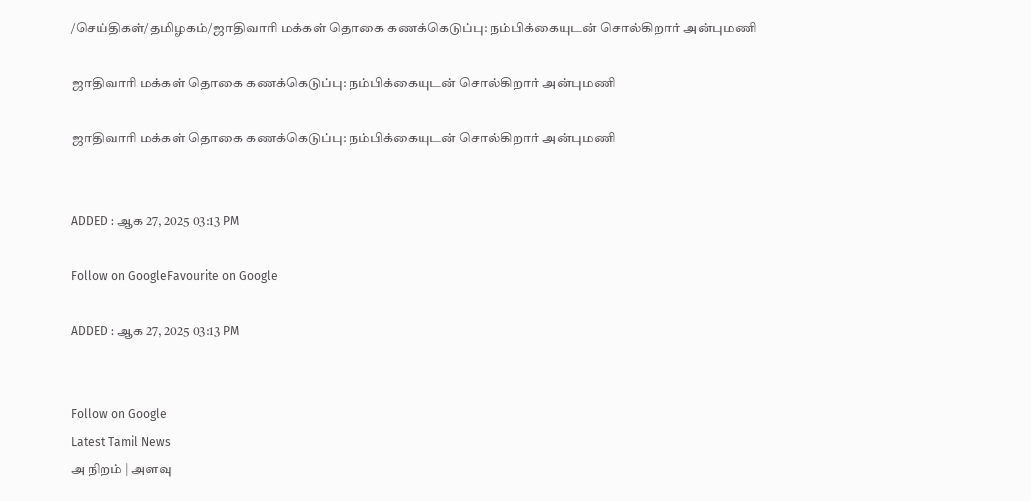/செய்திகள்/தமிழகம்/ஜாதிவாரி மக்கள் தொகை கணக்கெடுப்பு: நம்பிக்கையுடன் சொல்கிறார் அன்புமணி

ஜாதிவாரி மக்கள் தொகை கணக்கெடுப்பு: நம்பிக்கையுடன் சொல்கிறார் அன்புமணி

ஜாதிவாரி மக்கள் தொகை கணக்கெடுப்பு: நம்பிக்கையுடன் சொல்கிறார் அன்புமணி


ADDED : ஆக 27, 2025 03:13 PM

Follow on GoogleFavourite on Google

ADDED : ஆக 27, 2025 03:13 PM


Follow on Google
Latest Tamil News
அ நிறம் | அளவு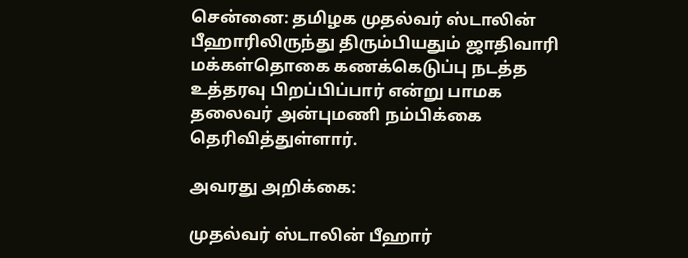சென்னை: தமிழக முதல்வர் ஸ்டாலின் பீஹாரிலிருந்து திரும்பியதும் ஜாதிவாரி மக்கள்தொகை கணக்கெடுப்பு நடத்த உத்தரவு பிறப்பிப்பார் என்று பாமக தலைவர் அன்புமணி நம்பிக்கை தெரிவித்துள்ளார்.

அவரது அறிக்கை:

முதல்வர் ஸ்டாலின் பீஹார்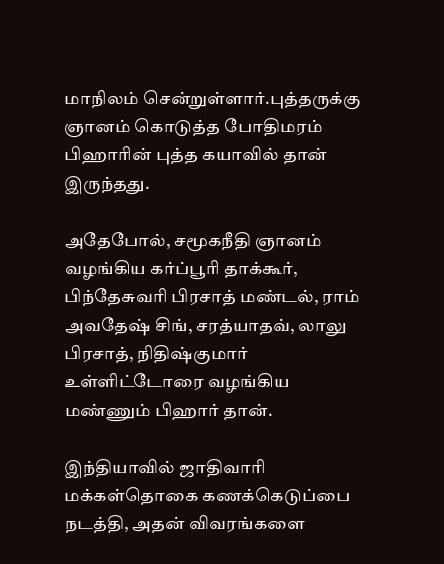மாநிலம் சென்றுள்ளார்.புத்தருக்கு ஞானம் கொடுத்த போதிமரம் பிஹாரின் புத்த கயாவில் தான் இருந்தது.

அதேபோல், சமூகநீதி ஞானம் வழங்கிய கர்ப்பூரி தாக்கூர், பிந்தேசுவரி பிரசாத் மண்டல், ராம் அவதேஷ் சிங், சரத்யாதவ், லாலு பிரசாத், நிதிஷ்குமார் உள்ளிட்டோரை வழங்கிய மண்ணும் பிஹார் தான்.

இந்தியாவில் ஜாதிவாரி மக்கள்தொகை கணக்கெடுப்பை நடத்தி, அதன் விவரங்களை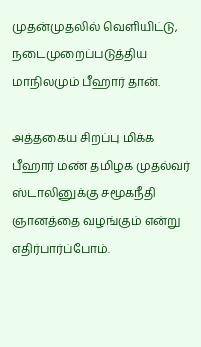முதன்முதலில் வெளியிட்டு, நடைமுறைப்படுத்திய மாநிலமும் பீஹார் தான்.

அத்தகைய சிறப்பு மிக்க பீஹார் மண் தமிழக முதல்வர் ஸ்டாலினுக்கு சமூகநீதி ஞானத்தை வழங்கும் என்று எதிர்பார்ப்போம்.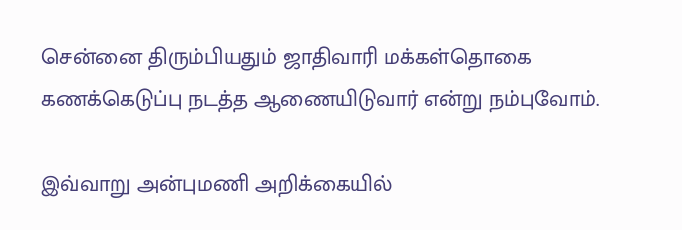சென்னை திரும்பியதும் ஜாதிவாரி மக்கள்தொகை கணக்கெடுப்பு நடத்த ஆணையிடுவார் என்று நம்புவோம்.

இவ்வாறு அன்புமணி அறிக்கையில்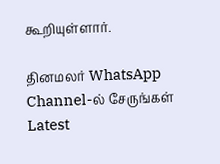கூறியுள்ளார்.

தினமலர் WhatsApp Channel-ல் சேருங்கள்
Latest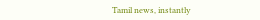Tamil news, instantly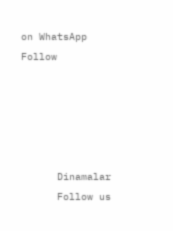on WhatsApp
Follow





      Dinamalar
      Follow us